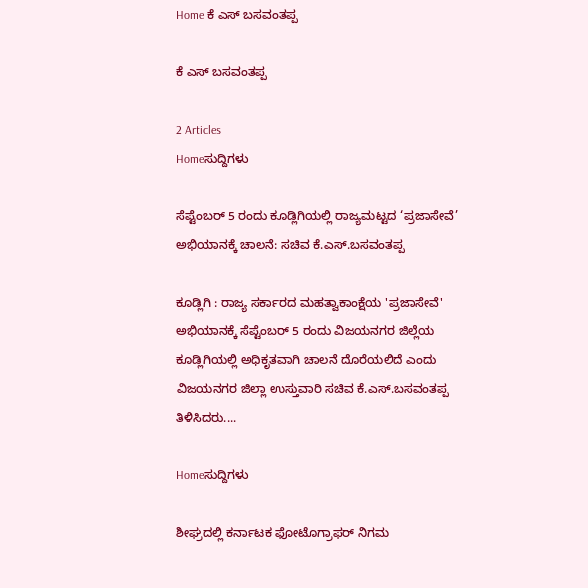Home ಕೆ ಎಸ್ ಬಸವಂತಪ್ಪ

ಕೆ ಎಸ್ ಬಸವಂತಪ್ಪ

2 Articles
Homeಸುದ್ದಿಗಳು

ಸೆಪ್ಟೆಂಬರ್ 5 ರಂದು ಕೂಡ್ಲಿಗಿಯಲ್ಲಿ ರಾಜ್ಯಮಟ್ಟದ ‘ಪ್ರಜಾಸೇವೆ’ ಅಭಿಯಾನಕ್ಕೆ ಚಾಲನೆ: ಸಚಿವ ಕೆ.ಎಸ್.ಬಸವಂತಪ್ಪ

ಕೂಡ್ಲಿಗಿ : ರಾಜ್ಯ ಸರ್ಕಾರದ ಮಹತ್ವಾಕಾಂಕ್ಷೆಯ 'ಪ್ರಜಾಸೇವೆ' ಅಭಿಯಾನಕ್ಕೆ ಸೆಪ್ಟೆಂಬರ್ 5 ರಂದು ವಿಜಯನಗರ ಜಿಲ್ಲೆಯ ಕೂಡ್ಲಿಗಿಯಲ್ಲಿ ಅಧಿಕೃತವಾಗಿ ಚಾಲನೆ ದೊರೆಯಲಿದೆ ಎಂದು ವಿಜಯನಗರ ಜಿಲ್ಲಾ ಉಸ್ತುವಾರಿ ಸಚಿವ ಕೆ.ಎಸ್.ಬಸವಂತಪ್ಪ ತಿಳಿಸಿದರು....

Homeಸುದ್ದಿಗಳು

ಶೀಘ್ರದಲ್ಲಿ ಕರ್ನಾಟಕ ಫೋಟೊಗ್ರಾಫರ್ ನಿಗಮ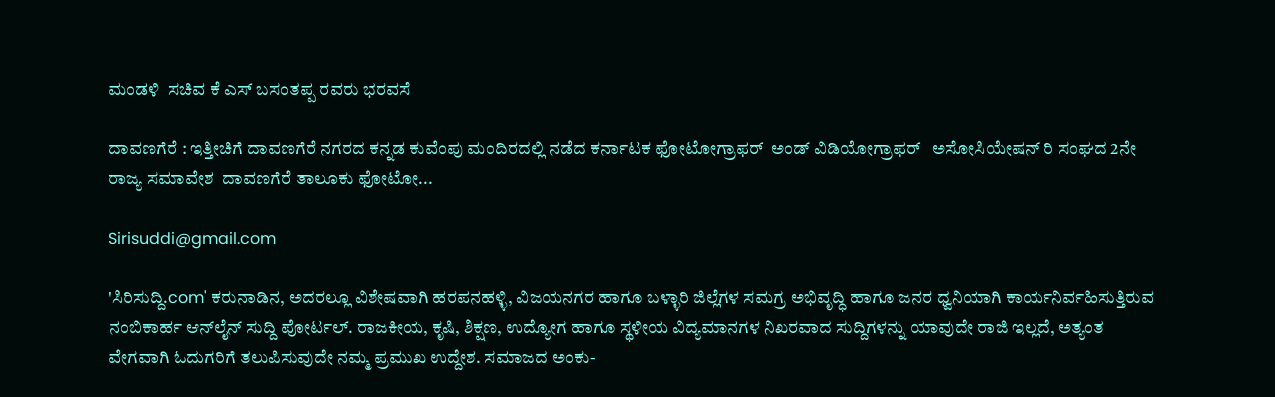ಮಂಡಳಿ  ಸಚಿವ ಕೆ ಎಸ್ ಬಸಂತಪ್ಪ ರವರು ಭರವಸೆ

ದಾವಣಗೆರೆ : ಇತ್ತೀಚಿಗೆ ದಾವಣಗೆರೆ ನಗರದ ಕನ್ನಡ ಕುವೆಂಪು ಮಂದಿರದಲ್ಲಿ ನಡೆದ ಕರ್ನಾಟಕ ಫೋಟೋಗ್ರಾಫರ್  ಅಂಡ್ ವಿಡಿಯೋಗ್ರಾಫರ್   ಅಸೋಸಿಯೇಷನ್ ರಿ ಸಂಘದ 2ನೇ ರಾಜ್ಯ ಸಮಾವೇಶ  ದಾವಣಗೆರೆ ತಾಲೂಕು ಫೋಟೋ...

Sirisuddi@gmail.com

'ಸಿರಿಸುದ್ದಿ.com' ಕರುನಾಡಿನ, ಅದರಲ್ಲೂ ವಿಶೇಷವಾಗಿ ಹರಪನಹಳ್ಳಿ, ವಿಜಯನಗರ ಹಾಗೂ ಬಳ್ಳಾರಿ ಜಿಲ್ಲೆಗಳ ಸಮಗ್ರ ಅಭಿವೃದ್ಧಿ ಹಾಗೂ ಜನರ ಧ್ವನಿಯಾಗಿ ಕಾರ್ಯನಿರ್ವಹಿಸುತ್ತಿರುವ ನಂಬಿಕಾರ್ಹ ಆನ್‌ಲೈನ್ ಸುದ್ದಿ ಪೋರ್ಟಲ್. ರಾಜಕೀಯ, ಕೃಷಿ, ಶಿಕ್ಷಣ, ಉದ್ಯೋಗ ಹಾಗೂ ಸ್ಥಳೀಯ ವಿದ್ಯಮಾನಗಳ ನಿಖರವಾದ ಸುದ್ದಿಗಳನ್ನು ಯಾವುದೇ ರಾಜಿ ಇಲ್ಲದೆ, ಅತ್ಯಂತ ವೇಗವಾಗಿ ಓದುಗರಿಗೆ ತಲುಪಿಸುವುದೇ ನಮ್ಮ ಪ್ರಮುಖ ಉದ್ದೇಶ. ಸಮಾಜದ ಅಂಕು-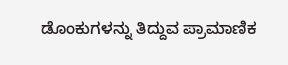ಡೊಂಕುಗಳನ್ನು ತಿದ್ದುವ ಪ್ರಾಮಾಣಿಕ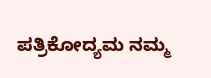ಪತ್ರಿಕೋದ್ಯಮ ನಮ್ಮ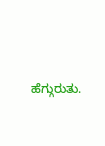ಹೆಗ್ಗುರುತು.